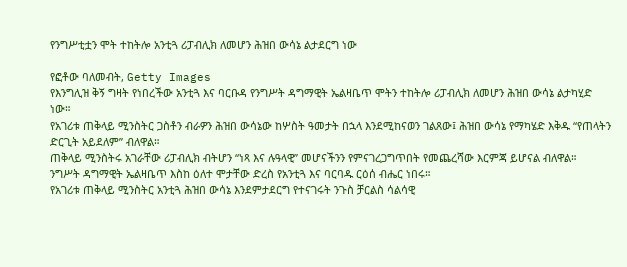የንግሥቲቷን ሞት ተከትሎ አንቲጓ ሪፓብሊክ ለመሆን ሕዝበ ውሳኔ ልታደርግ ነው

የፎቶው ባለመብት, Getty Images
የእንግሊዝ ቅኝ ግዛት የነበረችው አንቲጓ እና ባርቡዳ የንግሥት ዳግማዊት ኤልዛቤጥ ሞትን ተከትሎ ሪፓብሊክ ለመሆን ሕዝበ ውሳኔ ልታካሂድ ነው።
የአገሪቱ ጠቅላይ ሚንስትር ጋስቶን ብራዎን ሕዝበ ውሳኔው ከሦስት ዓመታት በኋላ እንደሚከናወን ገልጸው፤ ሕዝበ ውሳኔ የማካሄድ እቅዱ “የጠላትን ድርጊት አይደለም” ብለዋል።
ጠቅላይ ሚንስትሩ አገራቸው ሪፓብሊክ ብትሆን “ነጻ እና ሉዓላዊ” መሆናችንን የምናገረጋግጥበት የመጨረሻው እርምጃ ይሆናል ብለዋል።
ንግሥት ዳግማዊት ኤልዛቤጥ እስከ ዕለተ ሞታቸው ድረስ የአንቲጓ እና ባርባዱ ርዕሰ ብሔር ነበሩ።
የአገሪቱ ጠቅላይ ሚንስትር አንቲጓ ሕዝበ ውሳኔ እንደምታደርግ የተናገሩት ንጉስ ቻርልስ ሳልሳዊ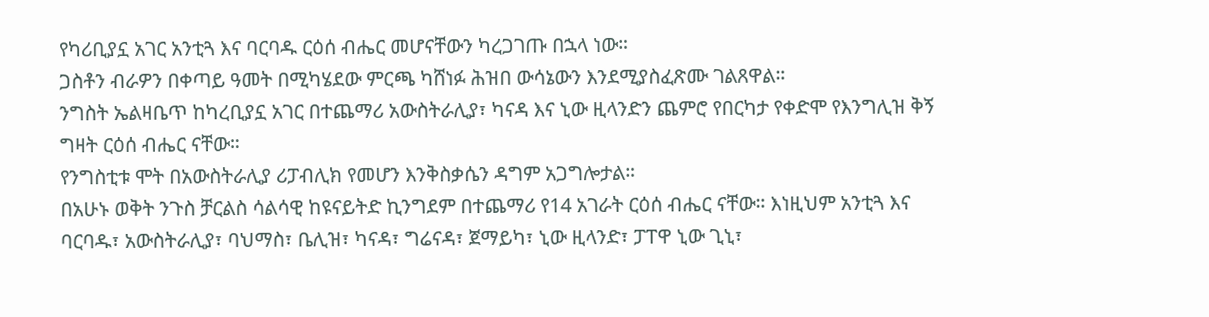የካሪቢያኗ አገር አንቲጓ እና ባርባዱ ርዕሰ ብሔር መሆናቸውን ካረጋገጡ በኋላ ነው።
ጋስቶን ብራዎን በቀጣይ ዓመት በሚካሄደው ምርጫ ካሸነፉ ሕዝበ ውሳኔውን እንደሚያስፈጽሙ ገልጸዋል።
ንግስት ኤልዛቤጥ ከካረቢያኗ አገር በተጨማሪ አውስትራሊያ፣ ካናዳ እና ኒው ዚላንድን ጨምሮ የበርካታ የቀድሞ የእንግሊዝ ቅኝ ግዛት ርዕሰ ብሔር ናቸው።
የንግስቲቱ ሞት በአውስትራሊያ ሪፓብሊክ የመሆን እንቅስቃሴን ዳግም አጋግሎታል።
በአሁኑ ወቅት ንጉስ ቻርልስ ሳልሳዊ ከዩናይትድ ኪንግደም በተጨማሪ የ14 አገራት ርዕሰ ብሔር ናቸው። እነዚህም አንቲጓ እና ባርባዱ፣ አውስትራሊያ፣ ባህማስ፣ ቤሊዝ፣ ካናዳ፣ ግሬናዳ፣ ጀማይካ፣ ኒው ዚላንድ፣ ፓፐዋ ኒው ጊኒ፣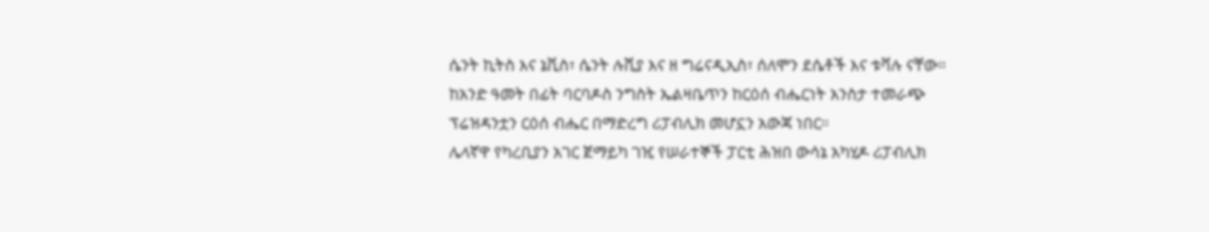ሴንት ኪትስ እና ኔቪስ፣ ሴንት ሉሺያ እና ዘ ግሬናዲኢስ፣ ሰለሞን ደሴቶች እና ቱቫሉ ናቸው።
ከአንድ ዓመት በፊት ባርባዶስ ንግስት ኤልዛቤጥን ከርዕሰ ብሔርነት አንስታ ተመራጭ ፕሬዝዳንቷን ርዕሰ ብሔር በማድረግ ሪፓብሊክ መሆኗን አውጃ ነበር።
ሌላኛዋ የካረቢያን አገር ጀማይካ ገዢ የሠራተኞች ፓርቲ ሕዝበ ውሳኔ አካሂዶ ሪፓብሊክ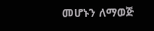መሆኑን ለማወጅ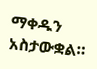ማቀዱን አስታውቋል።